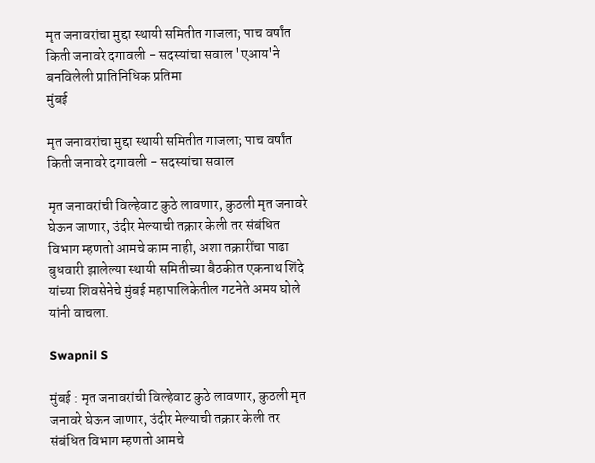मृत जनावरांचा मुद्दा स्थायी समितीत गाजला; पाच वर्षांत किती जनावरे दगावली - सदस्यांचा सवाल 'एआय'ने बनविलेली प्रातिनिधिक प्रतिमा
मुंबई

मृत जनावरांचा मुद्दा स्थायी समितीत गाजला; पाच वर्षांत किती जनावरे दगावली - सदस्यांचा सवाल

मृत जनावरांची विल्हेवाट कुठे लावणार, कुठली मृत जनावरे घेऊन जाणार, उंदीर मेल्याची तक्रार केली तर संबंधित विभाग म्हणतो आमचे काम नाही, अशा तक्रारींचा पाढा बुधवारी झालेल्या स्थायी समितीच्या बैठकीत एकनाथ शिंदे यांच्या शिवसेनेचे मुंबई महापालिकेतील गटनेते अमय घोले यांनी वाचला.

Swapnil S

मुंबई : मृत जनावरांची विल्हेवाट कुठे लावणार, कुठली मृत जनावरे घेऊन जाणार, उंदीर मेल्याची तक्रार केली तर संबंधित विभाग म्हणतो आमचे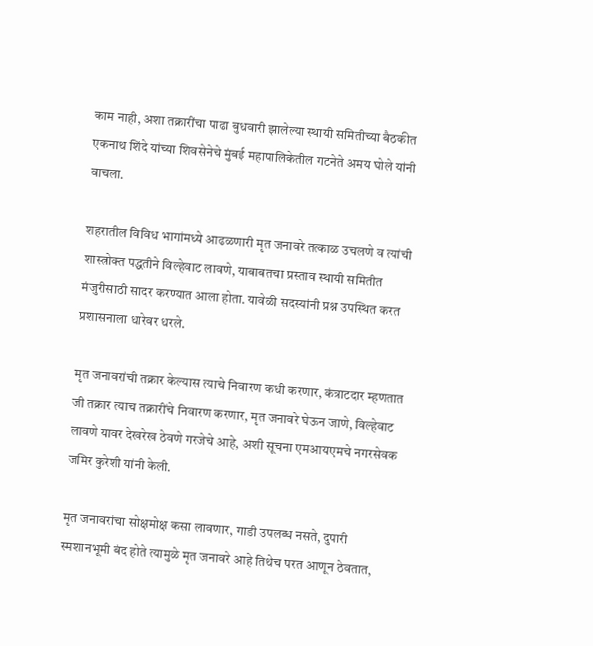काम नाही, अशा तक्रारींचा पाढा बुधवारी झालेल्या स्थायी समितीच्या बैठकीत एकनाथ शिंदे यांच्या शिवसेनेचे मुंबई महापालिकेतील गटनेते अमय घोले यांनी वाचला.

शहरातील विविध भागांमध्ये आढळणारी मृत जनावरे तत्काळ उचलणे व त्यांची शास्त्रोक्त पद्धतीने विल्हेवाट लावणे, याबाबतचा प्रस्ताव स्थायी समितीत मंजुरीसाठी सादर करण्यात आला होता. यावेळी सदस्यांनी प्रश्न उपस्थित करत प्रशासनाला धारेवर धरले.

मृत जनावरांची तक्रार केल्यास त्याचे निवारण कधी करणार, कंत्राटदार म्हणतात जी तक्रार त्याच तक्रारींचे निवारण करणार, मृत जनावरे घेऊन जाणे, विल्हेवाट लावणे यावर देखरेख ठेवणे गरजेचे आहे, अशी सूचना एमआयएमचे नगरसेवक जमिर कुरेशी यांनी केली.

मृत जनावरांचा सोक्षमोक्ष कसा लावणार, गाडी उपलब्ध नसते, दुपारी स्मशानभूमी बंद होते त्यामुळे मृत जनावरे आहे तिथेच परत आणून ठेवतात,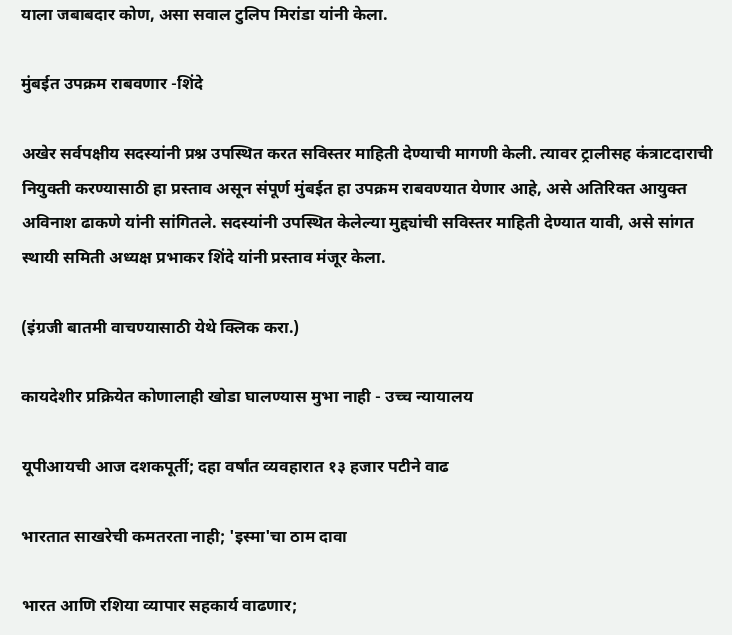याला जबाबदार कोण, असा सवाल टुलिप मिरांडा यांनी केला.

मुंबईत उपक्रम राबवणार -शिंदे

अखेर सर्वपक्षीय सदस्यांनी प्रश्न उपस्थित करत सविस्तर माहिती देण्याची मागणी केली. त्यावर ट्रालीसह कंत्राटदाराची नियुक्ती करण्यासाठी हा प्रस्ताव असून संपूर्ण मुंबईत हा उपक्रम राबवण्यात येणार आहे, असे अतिरिक्त आयुक्त अविनाश ढाकणे यांनी सांगितले. सदस्यांनी उपस्थित केलेल्या मुद्द्यांची सविस्तर माहिती देण्यात यावी, असे सांगत स्थायी समिती अध्यक्ष प्रभाकर शिंदे यांनी प्रस्ताव मंजूर केला.

(इंग्रजी बातमी वाचण्यासाठी येथे क्लिक करा.)

कायदेशीर प्रक्रियेत कोणालाही खोडा घालण्यास मुभा नाही - उच्च न्यायालय

यूपीआयची आज दशकपूर्ती; दहा वर्षांत व्यवहारात १३ हजार पटीने वाढ

भारतात साखरेची कमतरता नाही; 'इस्मा'चा ठाम दावा

भारत आणि रशिया व्यापार सहकार्य वाढणार;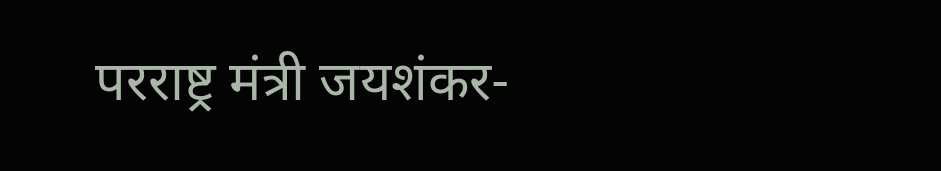परराष्ट्र मंत्री जयशंकर-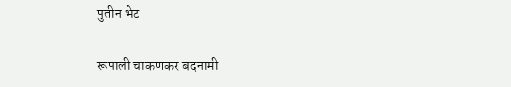पुतीन भेट

रूपाली चाकणकर बदनामी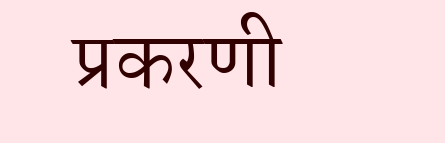प्रकरणी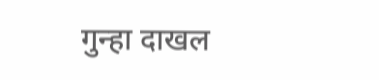गुन्हा दाखल